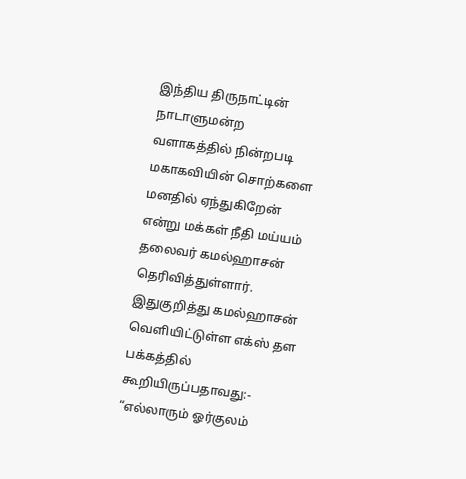இந்திய திருநாட்டின் நாடாளுமன்ற வளாகத்தில் நின்றபடி மகாகவியின் சொற்களை மனதில் ஏந்துகிறேன் என்று மக்கள் நீதி மய்யம் தலைவர் கமல்ஹாசன் தெரிவித்துள்ளார். இதுகுறித்து கமல்ஹாசன் வெளியிட்டுள்ள எக்ஸ் தள பக்கத்தில் கூறியிருப்பதாவது:- “எல்லாரும் ஓர்குலம்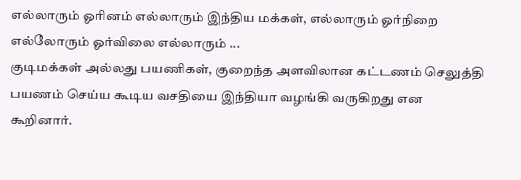எல்லாரும் ஓரினம் எல்லாரும் இந்திய மக்கள், எல்லாரும் ஓர்நிறை எல்லோரும் ஓர்விலை எல்லாரும் ...
குடிமக்கள் அல்லது பயணிகள், குறைந்த அளவிலான கட்டணம் செலுத்தி பயணம் செய்ய கூடிய வசதியை இந்தியா வழங்கி வருகிறது என கூறினார்.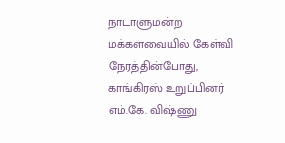நாடாளுமன்ற மக்களவையில் கேள்வி நேரத்தின்போது, காங்கிரஸ் உறுப்பினர் எம்.கே. விஷ்ணு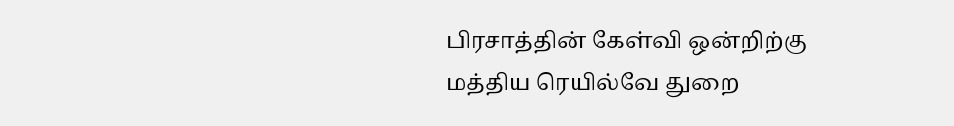பிரசாத்தின் கேள்வி ஒன்றிற்கு மத்திய ரெயில்வே துறை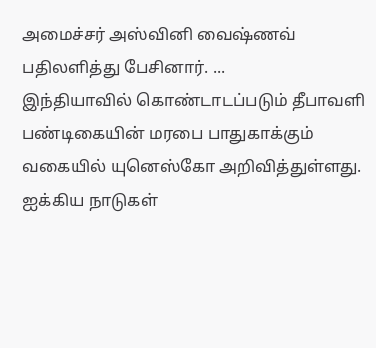அமைச்சர் அஸ்வினி வைஷ்ணவ் பதிலளித்து பேசினார். ...
இந்தியாவில் கொண்டாடப்படும் தீபாவளி பண்டிகையின் மரபை பாதுகாக்கும் வகையில் யுனெஸ்கோ அறிவித்துள்ளது. ஐக்கிய நாடுகள்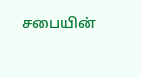சபையின்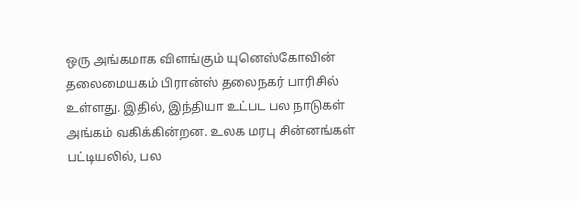ஒரு அங்கமாக விளங்கும் யுனெஸ்கோவின் தலைமையகம் பிரான்ஸ் தலைநகர் பாரிசில் உள்ளது. இதில், இந்தியா உட்பட பல நாடுகள் அங்கம் வகிக்கின்றன. உலக மரபு சின்னங்கள் பட்டியலில், பல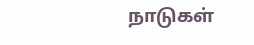நாடுகள்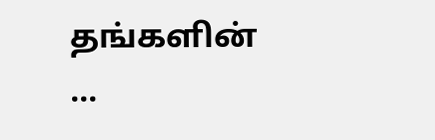தங்களின் ...